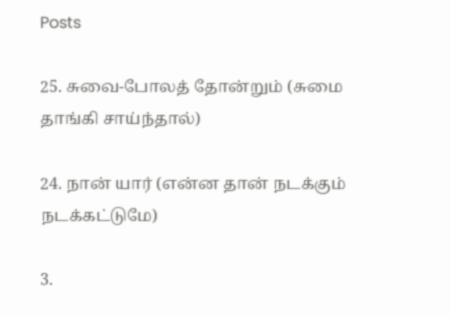Posts

25. சுவை-போலத் தோன்றும் (சுமை தாங்கி சாய்ந்தால்)

24. நான் யார் (என்ன தான் நடக்கும் நடக்கட்டுமே)

3.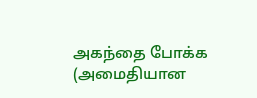அகந்தை போக்க (அமைதியான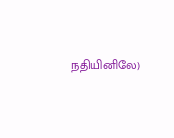நதியினிலே)